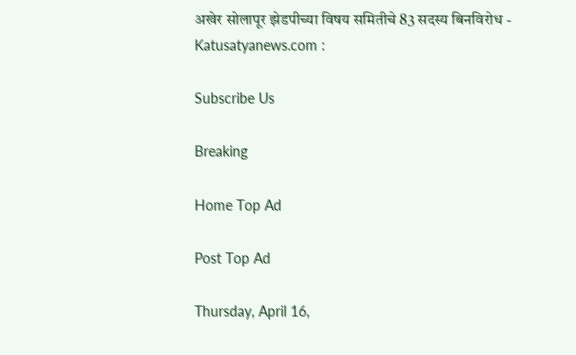अखेर सोलापूर झेडपीच्या विषय समितीचे 83 सदस्य बिनविरोध - Katusatyanews.com :

Subscribe Us

Breaking

Home Top Ad

Post Top Ad

Thursday, April 16,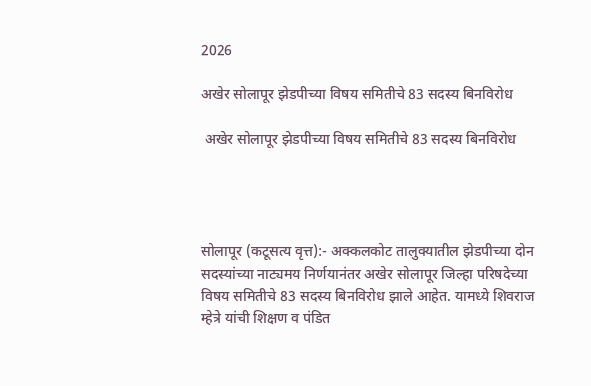2026

अखेर सोलापूर झेडपीच्या विषय समितीचे 83 सदस्य बिनविरोध

 अखेर सोलापूर झेडपीच्या विषय समितीचे 83 सदस्य बिनविरोध




सोलापूर (कटूसत्य वृत्त):- अक्कलकोट तालुक्यातील झेडपीच्या दोन सदस्यांच्या नाट्यमय निर्णयानंतर अखेर सोलापूर जिल्हा परिषदेच्या विषय समितीचे 83 सदस्य बिनविरोध झाले आहेत. यामध्ये शिवराज म्हेत्रे यांची शिक्षण व पंडित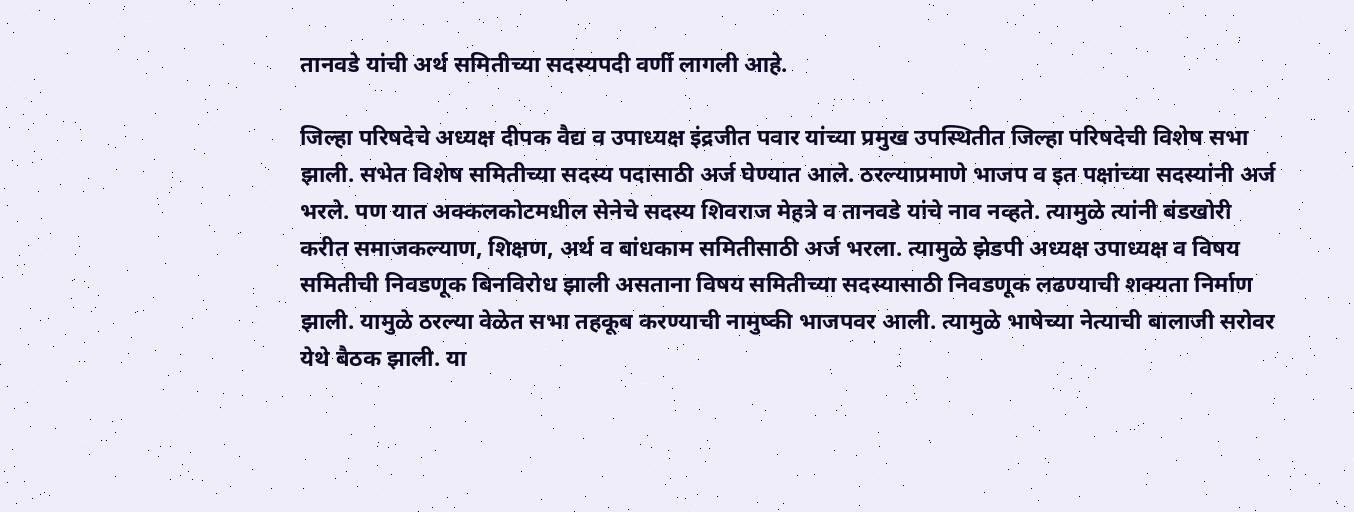तानवडे यांची अर्थ समितीच्या सदस्यपदी वर्णी लागली आहे.

जिल्हा परिषदेचे अध्यक्ष दीपक वैद्य व उपाध्यक्ष इंद्रजीत पवार यांच्या प्रमुख उपस्थितीत जिल्हा परिषदेची विशेष सभा झाली. सभेत विशेष समितीच्या सदस्य पदासाठी अर्ज घेण्यात आले. ठरल्याप्रमाणे भाजप व इत पक्षांच्या सदस्यांनी अर्ज भरले. पण यात अक्कलकोटमधील सेनेचे सदस्य शिवराज मेहत्रे व तानवडे यांचे नाव नव्हते. त्यामुळे त्यांनी बंडखोरी करीत समाजकल्याण, शिक्षण, अर्थ व बांधकाम समितीसाठी अर्ज भरला. त्यामुळे झेडपी अध्यक्ष उपाध्यक्ष व विषय समितीची निवडणूक बिनविरोध झाली असताना विषय समितीच्या सदस्यासाठी निवडणूक लढण्याची शक्यता निर्माण झाली. यामुळे ठरल्या वेळेत सभा तहकूब करण्याची नामुष्की भाजपवर आली. त्यामुळे भाषेच्या नेत्याची बालाजी सरोवर येथे बैठक झाली. या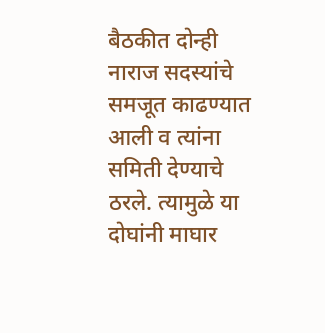बैठकीत दोन्ही नाराज सदस्यांचे समजूत काढण्यात आली व त्यांना समिती देण्याचे ठरले. त्यामुळे या दोघांनी माघार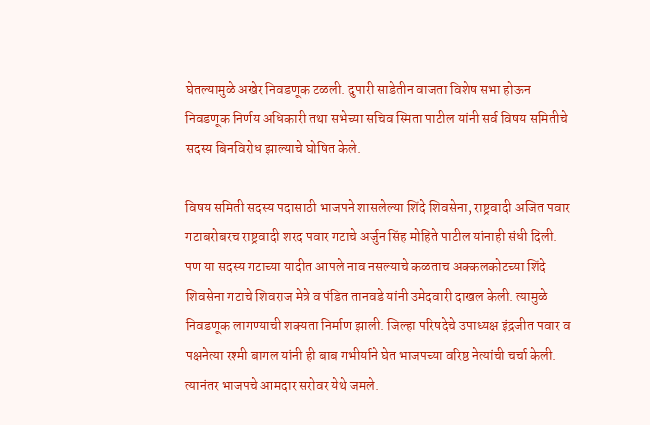घेतल्यामुळे अखेर निवडणूक टळली. दुपारी साडेतीन वाजता विशेष सभा होऊन निवडणूक निर्णय अधिकारी तथा सभेच्या सचिव स्मिता पाटील यांनी सर्व विषय समितीचे सदस्य बिनविरोध झाल्याचे घोषित केले.

विषय समिती सदस्य पदासाठी भाजपने शासलेल्या शिंदे शिवसेना, राष्ट्रवादी अजित पवार गटाबरोबरच राष्ट्रवादी शरद पवार गटाचे अर्जुन सिंह मोहिते पाटील यांनाही संधी दिली. पण या सदस्य गटाच्या यादीत आपले नाव नसल्याचे कळताच अक्कलकोटच्या शिंदे शिवसेना गटाचे शिवराज मेत्रे व पंडित तानवडे यांनी उमेदवारी दाखल केली. त्यामुळे निवडणूक लागण्याची शक्यता निर्माण झाली. जिल्हा परिषदेचे उपाध्यक्ष इंद्रजीत पवार व पक्षनेत्या रश्मी बागल यांनी ही बाब गभीर्याने घेत भाजपच्या वरिष्ठ नेत्यांची चर्चा केली. त्यानंतर भाजपचे आमदार सरोवर येथे जमले.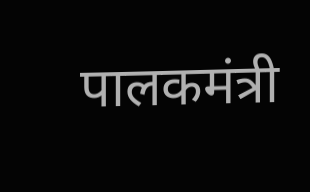पालकमंत्री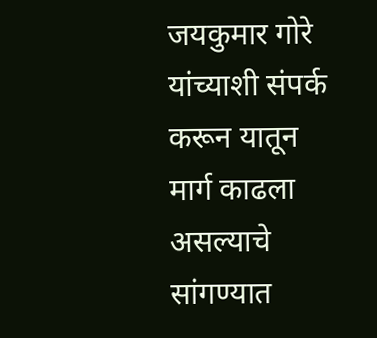जयकुमार गोरे यांच्याशी संपर्क करून यातून मार्ग काढला असल्याचे सांगण्यात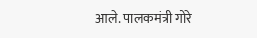आले. पालकमंत्री गोरे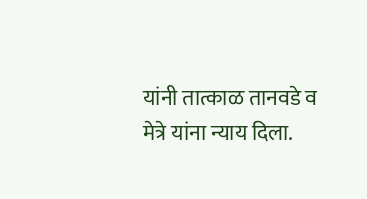यांनी तात्काळ तानवडे व मेत्रे यांना न्याय दिला.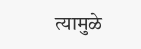त्यामुळे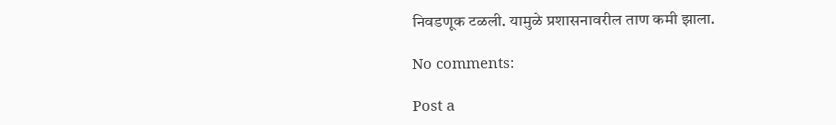निवडणूक टळली. यामुळे प्रशासनावरील ताण कमी झाला.

No comments:

Post a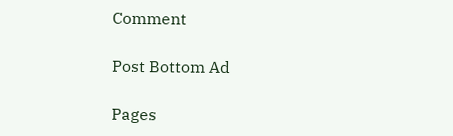Comment

Post Bottom Ad

Pages